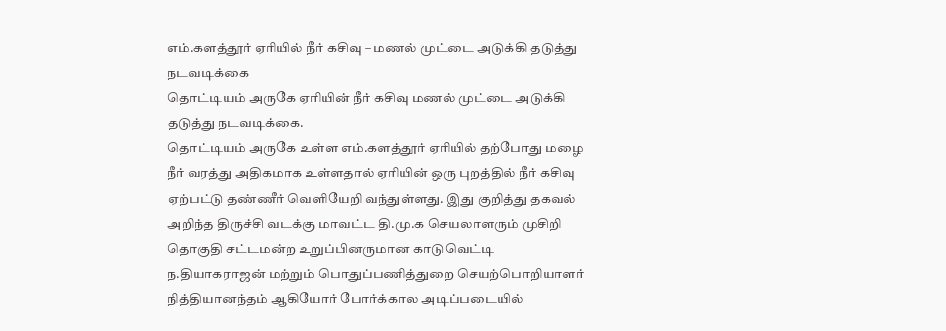எம்.களத்தூர் ஏரியில் நீர் கசிவு – மணல் முட்டை அடுக்கி தடுத்து நடவடிக்கை
தொட்டியம் அருகே ஏரியின் நீர் கசிவு மணல் முட்டை அடுக்கி தடுத்து நடவடிக்கை.
தொட்டியம் அருகே உள்ள எம்.களத்தூர் ஏரியில் தற்போது மழை நீர் வரத்து அதிகமாக உள்ளதால் ஏரியின் ஒரு புறத்தில் நீர் கசிவு ஏற்பட்டு தண்ணீர் வெளியேறி வந்துள்ளது. இது குறித்து தகவல் அறிந்த திருச்சி வடக்கு மாவட்ட தி.மு.க செயலாளரும் முசிறி தொகுதி சட்டமன்ற உறுப்பினருமான காடுவெட்டி ந.தியாகராஜன் மற்றும் பொதுப்பணித்துறை செயற்பொறியாளர் நித்தியானந்தம் ஆகியோர் போர்க்கால அடிப்படையில்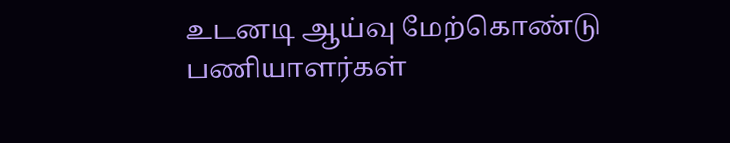உடனடி ஆய்வு மேற்கொண்டு பணியாளர்கள்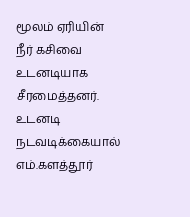மூலம் ஏரியின் நீர் கசிவை உடனடியாக சீரமைத்தனர். உடனடி நடவடிக்கையால் எம்.களத்தூர்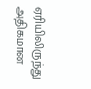ஏரியிலிருந்து அதிகமான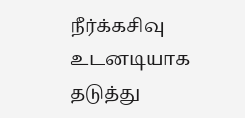நீர்க்கசிவு உடனடியாக தடுத்து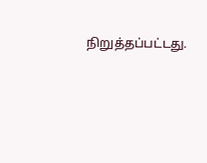நிறுத்தப்பட்டது.